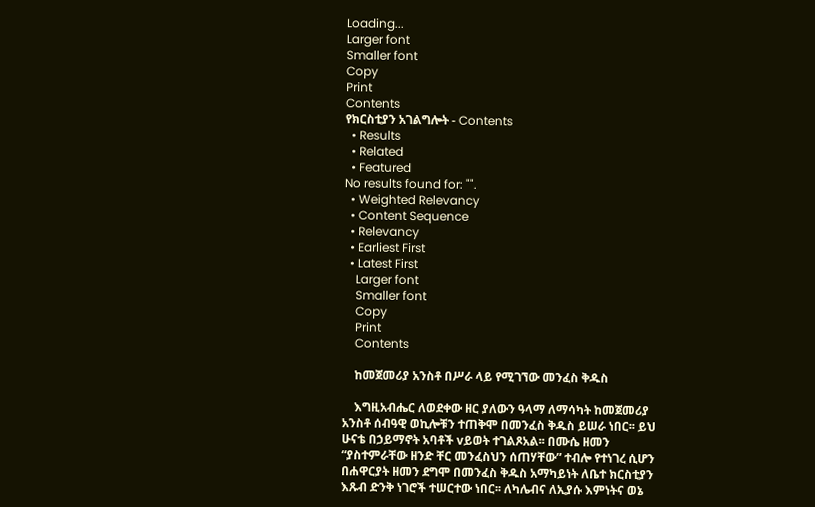Loading...
Larger font
Smaller font
Copy
Print
Contents
የክርስቲያን አገልግሎት - Contents
  • Results
  • Related
  • Featured
No results found for: "".
  • Weighted Relevancy
  • Content Sequence
  • Relevancy
  • Earliest First
  • Latest First
    Larger font
    Smaller font
    Copy
    Print
    Contents

    ከመጀመሪያ አንስቶ በሥራ ላይ የሚገኘው መንፈስ ቅዱስ

    እግዚአብሔር ለወደቀው ዘር ያለውን ዓላማ ለማሳካት ከመጀመሪያ አንስቶ ሰብዓዊ ወኪሎቹን ተጠቅሞ በመንፈስ ቅዱስ ይሠራ ነበር፡፡ ይህ ሁናቴ በኃይማኖት አባቶች vይወት ተገልጾአል፡፡ በሙሴ ዘመን “ያስተምራቸው ዘንድ ቸር መንፈስህን ሰጠሃቸው” ተብሎ የተነገረ ሲሆን በሐዋርያት ዘመን ደግሞ በመንፈስ ቅዱስ አማካይነት ለቤተ ክርስቲያን እጹብ ድንቅ ነገሮች ተሠርተው ነበር፡፡ ለካሌብና ለኢያሱ እምነትና ወኔ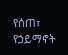የሰጠ፣ የኃይማኖት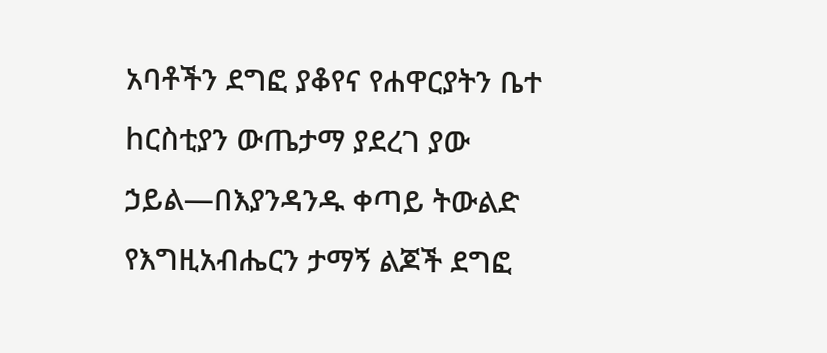አባቶችን ደግፎ ያቆየና የሐዋርያትን ቤተ hርስቲያን ውጤታማ ያደረገ ያው ኃይል—በእያንዳንዱ ቀጣይ ትውልድ የእግዚአብሔርን ታማኝ ልጆች ደግፎ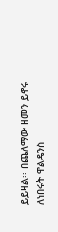ይይዛል፡፡ በጨለማው ዘመን ይኖሩ ለነበሩት ዋልዴንስ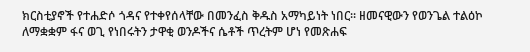ክርስቲያኖች የተሐድሶ ጎዳና የተቀየሰላቸው በመንፈስ ቅዱስ አማካይነት ነበር፡፡ ዘመናዊውን የወንጌል ተልዕኮ ለማቋቋም ፋና ወጊ የነበሩትን ታዋቂ ወንዶችና ሴቶች ጥረትም ሆነ የመጽሐፍ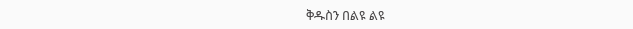ቅዱስን በልዩ ልዩ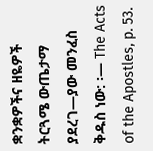ቋንቋዎችና ዘዬዎች ትርጓሜ ውጤታማ ያደረገ—ያው መንፈስ ቅዱስ ነው: ፡— The Acts of the Apostles, p. 53.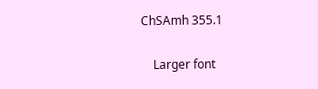ChSAmh 355.1

    Larger font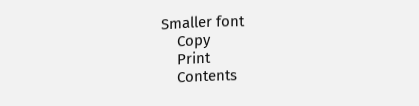Smaller font
    Copy
    Print
    Contents